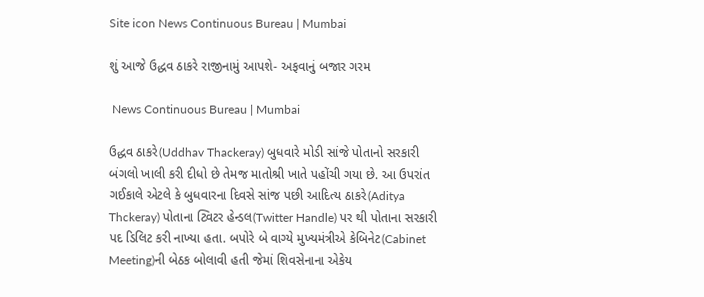Site icon News Continuous Bureau | Mumbai

શું આજે ઉદ્ધવ ઠાકરે રાજીનામું આપશે- અફવાનું બજાર ગરમ

 News Continuous Bureau | Mumbai

ઉદ્ધવ ઠાકરે(Uddhav Thackeray) બુધવારે મોડી સાંજે પોતાનો સરકારી બંગલો ખાલી કરી દીધો છે તેમજ માતોશ્રી ખાતે પહોંચી ગયા છે. આ ઉપરાંત ગઈકાલે એટલે કે બુધવારના દિવસે સાંજ પછી આદિત્ય ઠાકરે(Aditya Thckeray) પોતાના ટ્વિટર હેન્ડલ(Twitter Handle) પર થી પોતાના સરકારી પદ ડિલિટ કરી નાખ્યા હતા. બપોરે બે વાગ્યે મુખ્યમંત્રીએ કેબિનેટ(Cabinet Meeting)ની બેઠક બોલાવી હતી જેમાં શિવસેનાના એકેય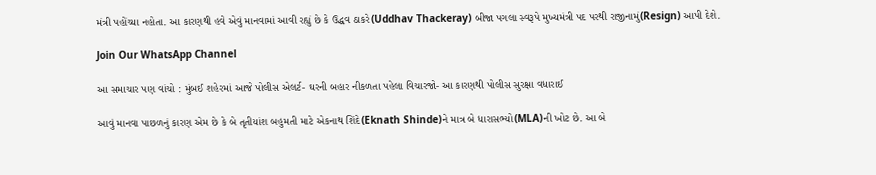મંત્રી પહોંચ્યા નહોતા. આ કારણથી હવે એવું માનવામાં આવી રહ્યું છે કે ઉદ્ધવ ઠાકરે(Uddhav Thackeray) બીજા પગલા સ્વરૂપે મુખ્યમંત્રી પદ પરથી રાજીનામું(Resign) આપી દેશે.

Join Our WhatsApp Channel

આ સમાચાર પણ વાંચો : મુંબઈ શહેરમાં આજે પોલીસ એલર્ટ- ઘરની બહાર નીકળતા પહેલા વિચારજો- આ કારણથી પોલીસ સુરક્ષા વધારાઈ

આવું માનવા પાછળનું કારણ એમ છે કે બે તૃતીયાંશ બહુમતી માટે એકનાથ શિંદે(Eknath Shinde)ને માત્ર બે ધારાસભ્યો(MLA)ની ખોટ છે. આ બે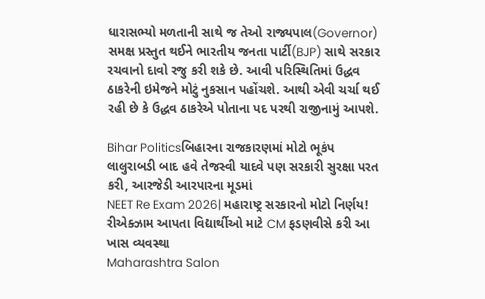ધારાસભ્યો મળતાની સાથે જ તેઓ રાજ્યપાલ(Governor) સમક્ષ પ્રસ્તુત થઈને ભારતીય જનતા પાર્ટી(BJP) સાથે સરકાર રચવાનો દાવો રજુ કરી શકે છે. આવી પરિસ્થિતિમાં ઉદ્ધવ ઠાકરેની ઇમેજને મોટું નુકસાન પહોંચશે. આથી એવી ચર્ચા થઈ રહી છે કે ઉદ્ધવ ઠાકરેએ પોતાના પદ પરથી રાજીનામું આપશે.

Bihar Politicsબિહારના રાજકારણમાં મોટો ભૂકંપ લાલુરાબડી બાદ હવે તેજસ્વી યાદવે પણ સરકારી સુરક્ષા પરત કરી, આરજેડી આરપારના મૂડમાં
NEET Re Exam 2026| મહારાષ્ટ્ર સરકારનો મોટો નિર્ણય! રીએક્ઝામ આપતા વિદ્યાર્થીઓ માટે CM ફડણવીસે કરી આ ખાસ વ્યવસ્થા
Maharashtra Salon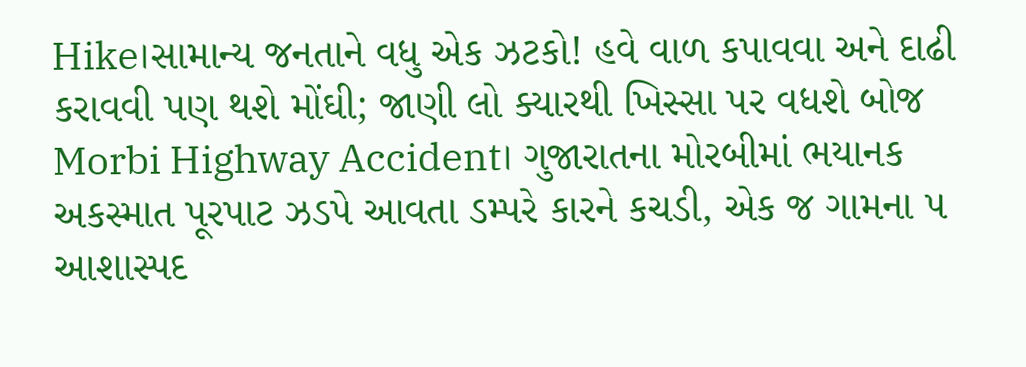Hike।સામાન્ય જનતાને વધુ એક ઝટકો! હવે વાળ કપાવવા અને દાઢી કરાવવી પણ થશે મોંઘી; જાણી લો ક્યારથી ખિસ્સા પર વધશે બોજ
Morbi Highway Accident। ગુજારાતના મોરબીમાં ભયાનક અકસ્માત પૂરપાટ ઝડપે આવતા ડમ્પરે કારને કચડી, એક જ ગામના ૫ આશાસ્પદ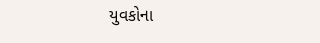યુવકોના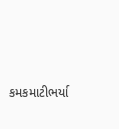કમકમાટીભર્યા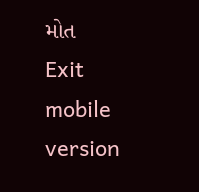મોત
Exit mobile version